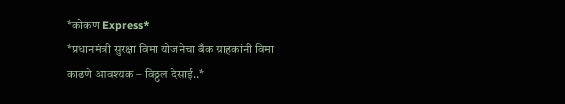*कोकण Express*
*प्रधानमंत्री सुरक्षा विमा योजनेचा बँक ग्राहकांनी विमा काढणे आवश्यक – विठ्ठल देसाई..*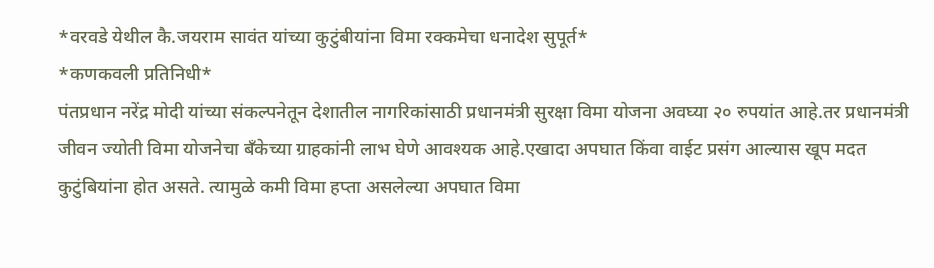*वरवडे येथील कै.जयराम सावंत यांच्या कुटुंबीयांना विमा रक्कमेचा धनादेश सुपूर्त*
*कणकवली प्रतिनिधी*
पंतप्रधान नरेंद्र मोदी यांच्या संकल्पनेतून देशातील नागरिकांसाठी प्रधानमंत्री सुरक्षा विमा योजना अवघ्या २० रुपयांत आहे.तर प्रधानमंत्री जीवन ज्योती विमा योजनेचा बँकेच्या ग्राहकांनी लाभ घेणे आवश्यक आहे.एखादा अपघात किंवा वाईट प्रसंग आल्यास खूप मदत कुटुंबियांना होत असते. त्यामुळे कमी विमा हप्ता असलेल्या अपघात विमा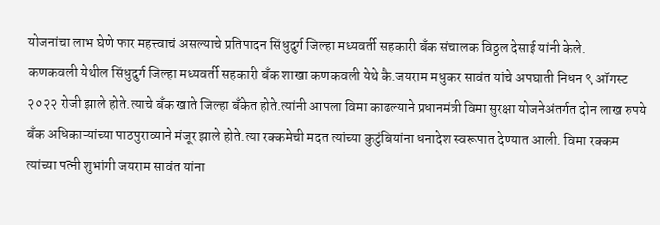योजनांचा लाभ घेणे फार महत्त्वाचं असल्याचे प्रतिपादन सिंधुदुर्ग जिल्हा मध्यवर्ती सहकारी बँक संचालक विठ्ठल देसाई यांनी केले.
कणकवली येथील सिंधुदुर्ग जिल्हा मध्यवर्ती सहकारी बँक शाखा कणकवली येथे कै.जयराम मधुकर सावंत यांचे अपघाती निधन ९ ऑगस्ट २०२२ रोजी झाले होते.त्याचे बँक खाते जिल्हा बँकेत होते.त्यांनी आपला विमा काढल्याने प्रधानमंत्री विमा सुरक्षा योजनेअंतर्गत दोन लाख रुपये बँक अधिकाऱ्यांच्या पाठपुराव्याने मंजूर झाले होते.त्या रक्कमेची मदत त्यांच्या कुटुंबियांना धनादेश स्वरूपात देण्यात आली. विमा रक्कम त्यांच्या पत्नी शुभांगी जयराम सावंत यांना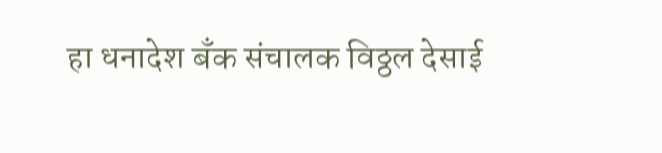हा धनादेश बँक संचालक विठ्ठल देसाई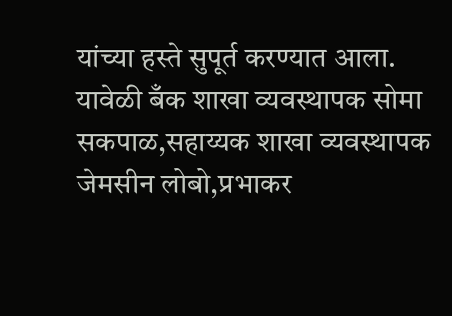यांच्या हस्ते सुपूर्त करण्यात आला.
यावेळी बँक शाखा व्यवस्थापक सोमा सकपाळ,सहाय्यक शाखा व्यवस्थापक जेमसीन लोबो,प्रभाकर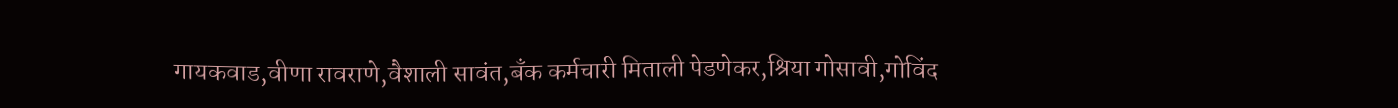गायकवाड,वीणा रावराणे,वैशाली सावंत,बँक कर्मचारी मिताली पेडणेकर,श्रिया गोसावी,गोविंद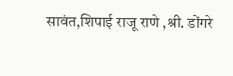सावंत,शिपाई राजू राणे ,श्री. डोंगरे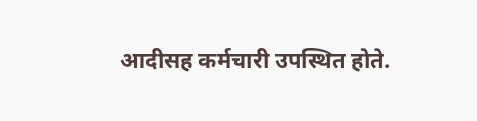आदीसह कर्मचारी उपस्थित होते.